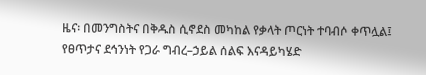ዜና፡ በመንግስትና በቅዱስ ሲኖደስ መካከል የቃላት ጦርነት ተባብሶ ቀጥሏል፤ የፀጥታና ደኅንነት የጋራ ግብረ–ኃይል ሰልፍ እናዳይካሄድ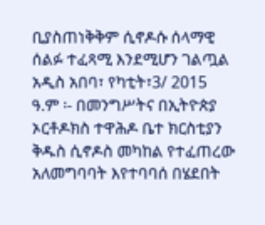ቢያስጠነቅቅም ሲኖዶሱ ሰላማዊ ሰልፉ ተፈጻሚ እንደሚሆን ገልጧል
አዲስ አበባ፣ የካቲት፣3/ 2015 ዓ.ም ፡- በመንግሥትና በኢትዮጵያ ኦርቶዶክስ ተዋሕዶ ቤተ ክርስቲያን ቅዱስ ሲኖዶስ መካከል የተፈጠረው አለመግባባት እየተባባሰ በሄደበት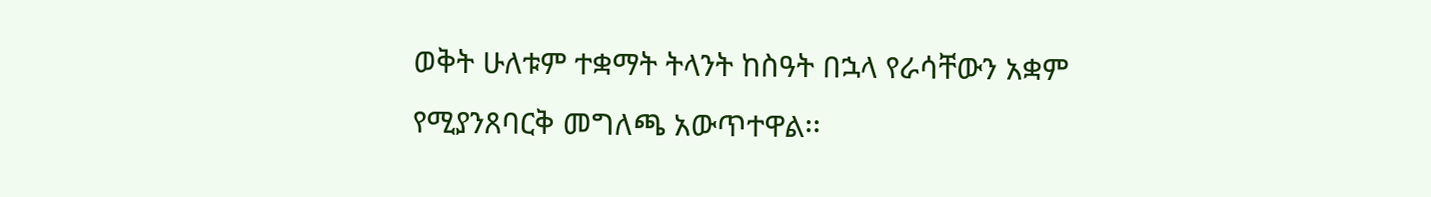ወቅት ሁለቱም ተቋማት ትላንት ከስዓት በኋላ የራሳቸውን አቋም የሚያንጸባርቅ መግለጫ አውጥተዋል፡፡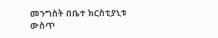መንግስት በቤተ ክርስቲያኒቱ ውስጥ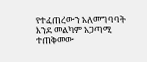የተፈጠረውን አለመግባባት እንደ መልካም አጋጣሚ ተጠቅመው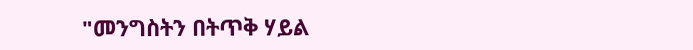"መንግስትን በትጥቅ ሃይል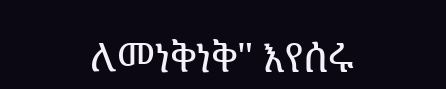ለመነቅነቅ" እየሰሩ